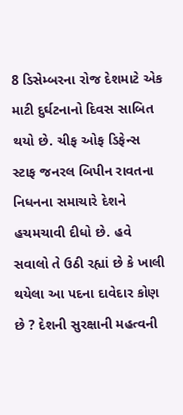8 ડિસેમ્બરના રોજ દેશમાટે એક માટી દુર્ઘટનાનો દિવસ સાબિત થયો છે. ચીફ ઓફ ડિફેન્સ સ્ટાફ જનરલ બિપીન રાવતના નિધનના સમાચારે દેશને હચમચાવી દીધો છે. હવે સવાલો તે ઉઠી રહ્યાં છે કે ખાલી થયેલા આ પદના દાવેદાર કોણ છે ? દેશની સુરક્ષાની મહત્વની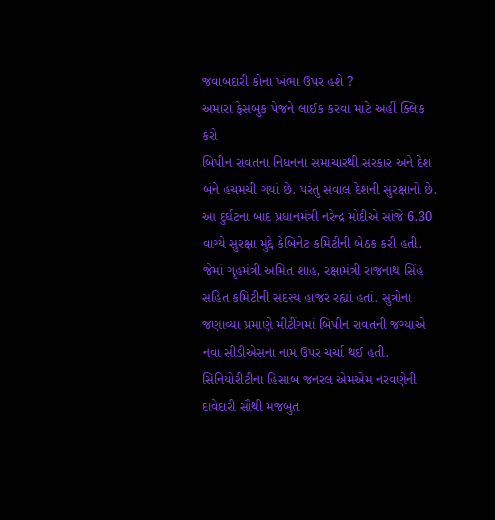જવાબદારી કોના ખંભા ઉપર હશે ?
અમારા ફેસબુક પેજને લાઈક કરવા માટે અહીં ક્લિક કરો
બિપીન રાવતના નિધનના સમાચારથી સરકાર અને દેશ બંને હચમચી ગયાં છે. પરંતુ સવાલ દેશની સુરક્ષાનો છે. આ દુર્ઘટના બાદ પ્રધાનમંત્રી નરેન્દ્ર મોદીએ સાંજે 6.30 વાગ્યે સુરક્ષા મુદ્દે કેબિનેટ કમિટીની બેઠક કરી હતી. જેમાં ગૃહમંત્રી અમિત શાહ, રક્ષામંત્રી રાજનાથ સિંહ સહિત કમિટીની સદસ્ય હાજર રહ્યાં હતાં. સુત્રોના જણાવ્યા પ્રમાણે મીટીંગમાં બિપીન રાવતની જગ્યાએ નવા સીડીએસના નામ ઉપર ચર્ચા થઈ હતી. સિનિયોરીટીના હિસાબ જનરલ એમએમ નરવણેની દાવેદારી સૌથી મજબુત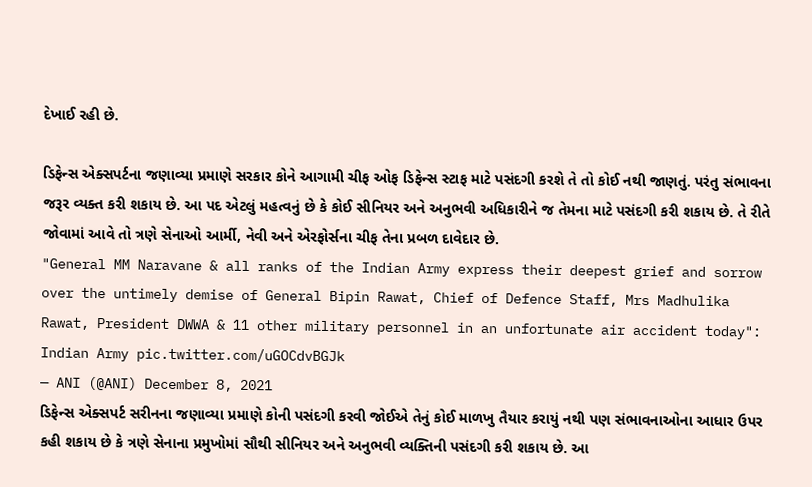દેખાઈ રહી છે.

ડિફેન્સ એક્સપર્ટના જણાવ્યા પ્રમાણે સરકાર કોને આગામી ચીફ ઓફ ડિફેન્સ સ્ટાફ માટે પસંદગી કરશે તે તો કોઈ નથી જાણતું. પરંતુ સંભાવના જરૂર વ્યક્ત કરી શકાય છે. આ પદ એટલું મહત્વનું છે કે કોઈ સીનિયર અને અનુભવી અધિકારીને જ તેમના માટે પસંદગી કરી શકાય છે. તે રીતે જોવામાં આવે તો ત્રણે સેનાઓ આર્મી, નેવી અને એરફોર્સના ચીફ તેના પ્રબળ દાવેદાર છે.
"General MM Naravane & all ranks of the Indian Army express their deepest grief and sorrow over the untimely demise of General Bipin Rawat, Chief of Defence Staff, Mrs Madhulika Rawat, President DWWA & 11 other military personnel in an unfortunate air accident today": Indian Army pic.twitter.com/uGOCdvBGJk
— ANI (@ANI) December 8, 2021
ડિફેન્સ એક્સપર્ટ સરીનના જણાવ્યા પ્રમાણે કોની પસંદગી કરવી જોઈએ તેનું કોઈ માળખુ તૈયાર કરાયું નથી પણ સંભાવનાઓના આધાર ઉપર કહી શકાય છે કે ત્રણે સેનાના પ્રમુખોમાં સૌથી સીનિયર અને અનુભવી વ્યક્તિની પસંદગી કરી શકાય છે. આ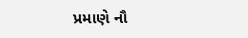પ્રમાણે નૌ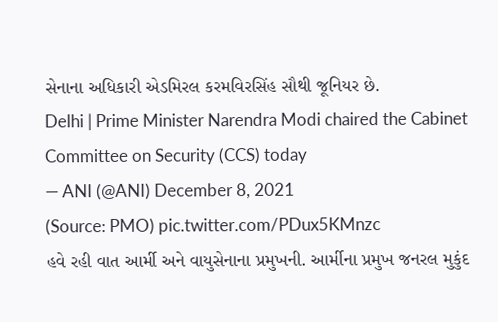સેનાના અધિકારી એડમિરલ કરમવિરસિંહ સૌથી જૂનિયર છે.
Delhi | Prime Minister Narendra Modi chaired the Cabinet Committee on Security (CCS) today
— ANI (@ANI) December 8, 2021
(Source: PMO) pic.twitter.com/PDux5KMnzc
હવે રહી વાત આર્મી અને વાયુસેનાના પ્રમુખની. આર્મીના પ્રમુખ જનરલ મુકુંદ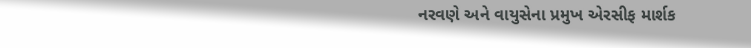નરવણે અને વાયુસેના પ્રમુખ એરસીફ માર્શક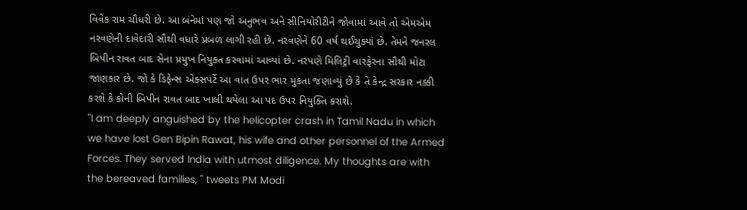વિવેક રામ ચૌધરી છે. આ બંનેમાં પણ જો અનુભવ અને સીનિયોરીટીને જોવામાં આવે તો એમએમ નરવણેની દાવેદારી સૌથી વધારે પ્રબળ લાગી રહી છે. નરવણેને 60 વર્ષ થઈચુક્યાં છે. તેમને જનરલ બિપીન રાવત બાદ સેના પ્રમુખ નિયુક્ત કરવામાં આવ્યાં છે. નરપણે મિલિટ્રી વારફેરના સૌથી મોટા જાણકાર છે. જો કે ડિફેન્સ એક્સપર્ટે આ વાત ઉપર ભાર મુકતા જણાવ્યું છે કે તે કેન્દ્ર સરકાર નક્કી કરશે કે કોની બિપીન રાવત બાદ ખાલી થયેલા આ પદ ઉપર નિયુક્તિ કરાશે.
"I am deeply anguished by the helicopter crash in Tamil Nadu in which we have lost Gen Bipin Rawat, his wife and other personnel of the Armed Forces. They served India with utmost diligence. My thoughts are with the bereaved families, " tweets PM Modi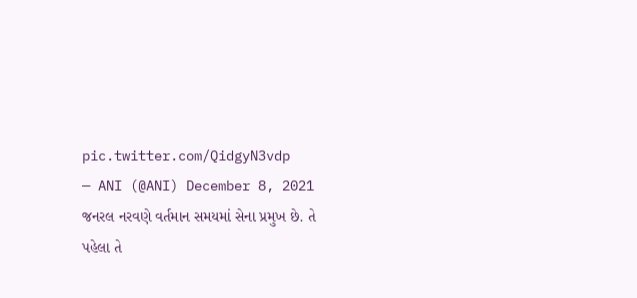pic.twitter.com/QidgyN3vdp
— ANI (@ANI) December 8, 2021
જનરલ નરવણે વર્તમાન સમયમાં સેના પ્રમુખ છે. તે પહેલા તે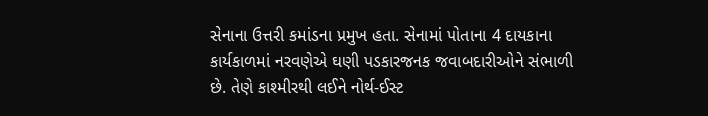સેનાના ઉત્તરી કમાંડના પ્રમુખ હતા. સેનામાં પોતાના 4 દાયકાના કાર્યકાળમાં નરવણેએ ઘણી પડકારજનક જવાબદારીઓને સંભાળી છે. તેણે કાશ્મીરથી લઈને નોર્થ-ઈસ્ટ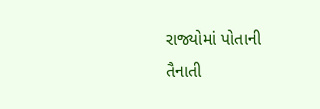રાજ્યોમાં પોતાની તૈનાતી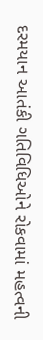દરમયાન આતંકી ગતિવિધિઓને રોકવામાં મહત્વની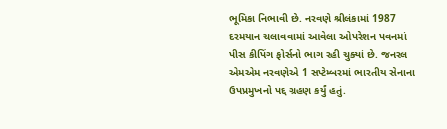ભૂમિકા નિભાવી છે. નરવણે શ્રીલંકામાં 1987 દરમયાન ચલાવવામાં આવેલા ઓપરેશન પવનમાં પીસ કીપિંગ ફોર્સનો ભાગ રહી ચુક્યાં છે. જનરલ એમએમ નરવણેએ 1 સપ્ટેમ્બરમાં ભારતીય સેનાના ઉપપ્રમુખનો પદ્દ ગ્રહણ કર્યું હતું.